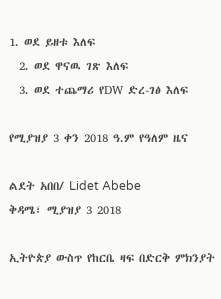1. ወደ ይዘቱ እለፍ
  2. ወደ ዋናዉ ገጽ እለፍ
  3. ወደ ተጨማሪ የDW ድረ-ገፅ እለፍ

የሚያዝያ 3 ቀን 2018 ዓ.ም የዓለም ዜና

ልደት አበበ/ Lidet Abebe
ቅዳሜ፣ ሚያዝያ 3 2018

ኢትዮጵያ ውስጥ የከርቤ ዛፍ በድርቅ ምክንያት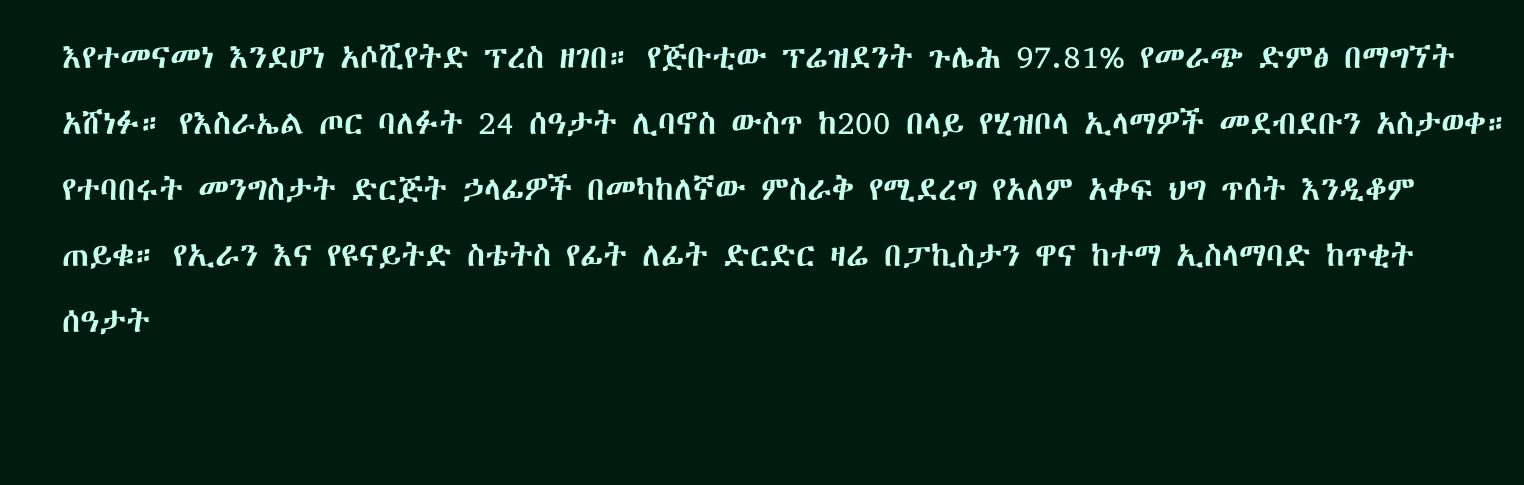እየተመናመነ እንደሆነ አሶሺየትድ ፕረስ ዘገበ። የጅቡቲው ፕሬዝደንት ጉሌሕ 97.81% የመራጭ ድምፅ በማግኘት አሸነፉ። የእስራኤል ጦር ባለፉት 24 ሰዓታት ሊባኖስ ውስጥ ከ200 በላይ የሂዝቦላ ኢላማዎች መደብደቡን አስታወቀ። የተባበሩት መንግስታት ድርጅት ኃላፊዎች በመካከለኛው ምስራቅ የሚደረግ የአለም አቀፍ ህግ ጥሰት እንዲቆም ጠይቁ። የኢራን እና የዩናይትድ ስቴትስ የፊት ለፊት ድርድር ዛሬ በፓኪስታን ዋና ከተማ ኢስላማባድ ከጥቂት ሰዓታት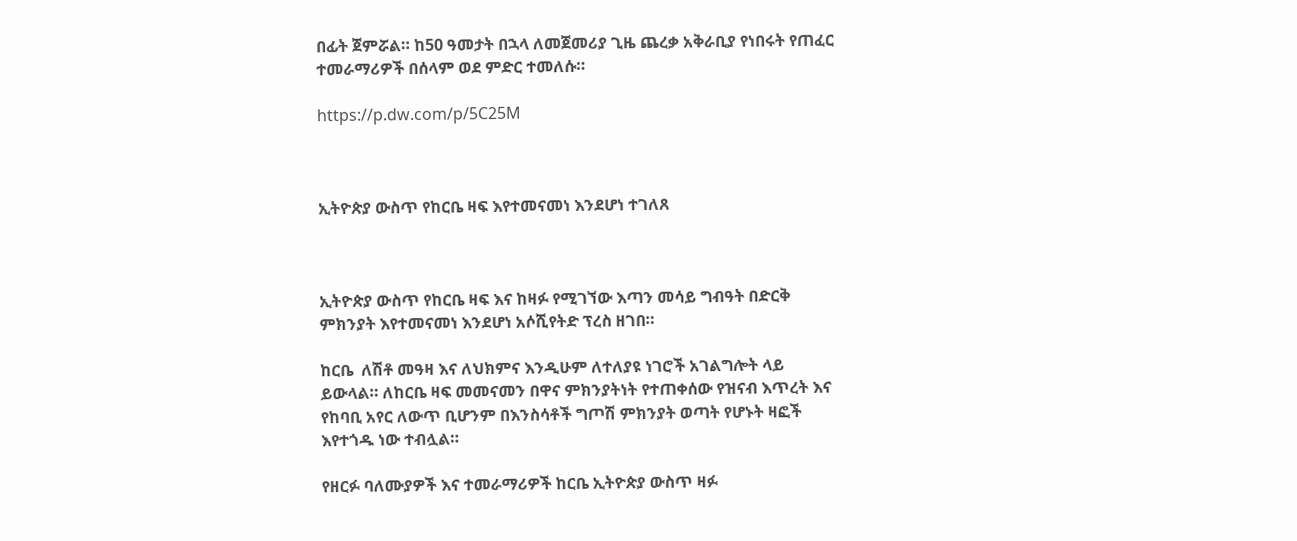በፊት ጀምሯል። ከ50 ዓመታት በኋላ ለመጀመሪያ ጊዜ ጨረቃ አቅራቢያ የነበሩት የጠፈር ተመራማሪዎች በሰላም ወደ ምድር ተመለሱ።

https://p.dw.com/p/5C25M



ኢትዮጵያ ውስጥ የከርቤ ዛፍ እየተመናመነ እንደሆነ ተገለጸ



ኢትዮጵያ ውስጥ የከርቤ ዛፍ እና ከዛፉ የሚገኘው እጣን መሳይ ግብዓት በድርቅ ምክንያት እየተመናመነ እንደሆነ አሶሺየትድ ፕረስ ዘገበ።

ከርቤ  ለሽቶ መዓዛ እና ለህክምና እንዲሁም ለተለያዩ ነገሮች አገልግሎት ላይ ይውላል። ለከርቤ ዛፍ መመናመን በዋና ምክንያትነት የተጠቀሰው የዝናብ እጥረት እና የከባቢ አየር ለውጥ ቢሆንም በእንስሳቶች ግጦሽ ምክንያት ወጣት የሆኑት ዛፎች እየተጎዱ ነው ተብሏል።

የዘርፉ ባለሙያዎች እና ተመራማሪዎች ከርቤ ኢትዮጵያ ውስጥ ዛፉ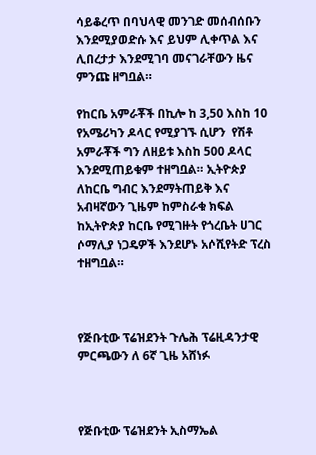ሳይቆረጥ በባህላዊ መንገድ መሰብሰቡን  እንደሚያወድሱ እና ይህም ሊቀጥል እና ሊበረታታ እንደሚገባ መናገራቸውን ዜና ምንጩ ዘግቧል።

የከርቤ አምራቾች በኪሎ ከ 3,50 እስከ 10 የአሜሪካን ዶላር የሚያገኙ ሲሆን  የሽቶ አምራቾች ግን ለዘይቱ እስከ 500 ዶላር እንደሚጠይቁም ተዘግቧል። ኢትዮጵያ ለከርቤ ግብር እንደማትጠይቅ እና አብዛኛውን ጊዜም ከምስራቁ ክፍል ከኢትዮጵያ ከርቤ የሚገዙት የጎረቤት ሀገር ሶማሊያ ነጋዴዎች እንደሆኑ አሶሺየትድ ፕረስ ተዘግቧል።



የጅቡቲው ፕሬዝደንት ጉሌሕ ፕሬዚዳንታዊ ምርጫውን ለ 6ኛ ጊዜ አሸነፉ



የጅቡቲው ፕሬዝደንት ኢስማኤል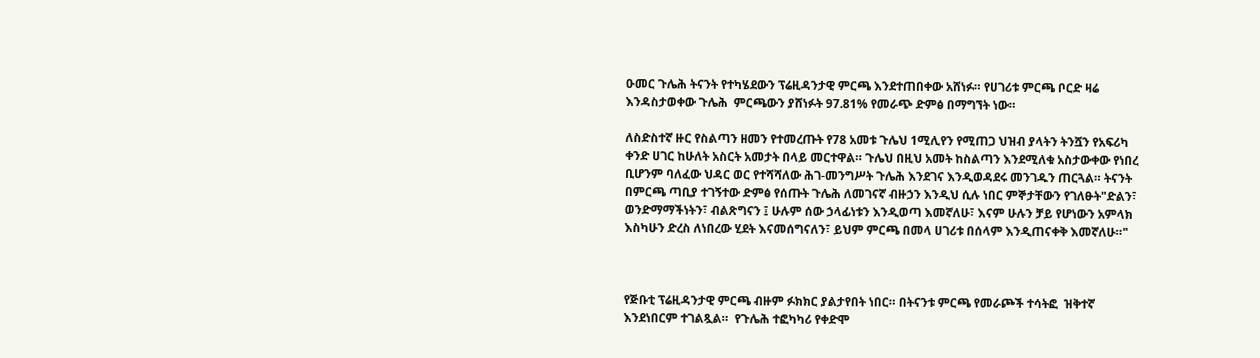ዑመር ጉሌሕ ትናንት የተካሄደውን ፕሬዚዳንታዊ ምርጫ እንደተጠበቀው አሸነፉ። የሀገሪቱ ምርጫ ቦርድ ዛሬ እንዳስታወቀው ጉሌሕ  ምርጫውን ያሸነፉት 97.81% የመራጭ ድምፅ በማግኘት ነው።

ለስድስተኛ ዙር የስልጣን ዘመን የተመረጡት የ78 አመቱ ጉሌህ 1ሚሊየን የሚጠጋ ህዝብ ያላትን ትንሿን የአፍሪካ ቀንድ ሀገር ከሁለት አስርት አመታት በላይ መርተዋል። ጉሌህ በዚህ አመት ከስልጣን እንደሚለቁ አስታውቀው የነበረ ቢሆንም ባለፈው ህዳር ወር የተሻሻለው ሕገ-መንግሥት ጉሌሕ እንደገና እንዲወዳደሩ መንገዱን ጠርጓል። ትናንት በምርጫ ጣቢያ ተገኝተው ድምፅ የሰጡት ጉሌሕ ለመገናኛ ብዙኃን እንዲህ ሲሉ ነበር ምኞታቸውን የገለፁት"ድልን፣ ወንድማማችነትን፣ ብልጽግናን ፤ ሁሉም ሰው ኃላፊነቱን እንዲወጣ እመኛለሁ፣ እናም ሁሉን ቻይ የሆነውን አምላክ እስካሁን ድረስ ለነበረው ሂደት እናመሰግናለን፣ ይህም ምርጫ በመላ ሀገሪቱ በሰላም እንዲጠናቀቅ እመኛለሁ።"



የጅቡቲ ፕሬዚዳንታዊ ምርጫ ብዙም ፉክክር ያልታየበት ነበር። በትናንቱ ምርጫ የመራጮች ተሳትፎ  ዝቅተኛ እንደነበርም ተገልጿል።  የጉሌሕ ተፎካካሪ የቀድሞ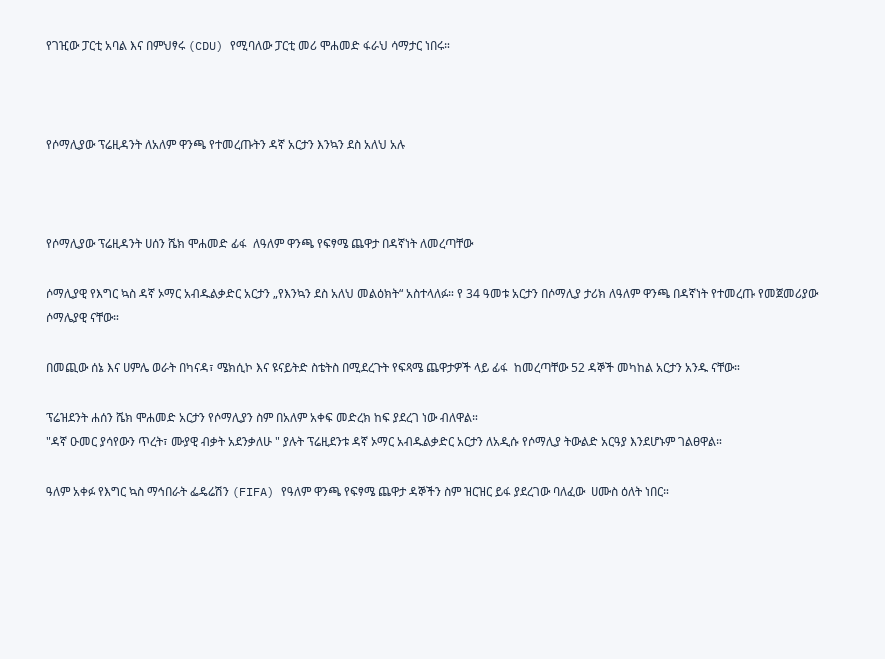የገዢው ፓርቲ አባል እና በምህፃሩ (CDU) የሚባለው ፓርቲ መሪ ሞሐመድ ፋራህ ሳማታር ነበሩ።



የሶማሊያው ፕሬዚዳንት ለአለም ዋንጫ የተመረጡትን ዳኛ አርታን እንኳን ደስ አለህ አሉ



የሶማሊያው ፕሬዚዳንት ሀሰን ሼክ ሞሐመድ ፊፋ  ለዓለም ዋንጫ የፍፃሜ ጨዋታ በዳኛነት ለመረጣቸው

ሶማሊያዊ የእግር ኳስ ዳኛ ኦማር አብዱልቃድር አርታን „የእንኳን ደስ አለህ መልዕክት“ አስተላለፉ። የ 34 ዓመቱ አርታን በሶማሊያ ታሪክ ለዓለም ዋንጫ በዳኛነት የተመረጡ የመጀመሪያው ሶማሌያዊ ናቸው።

በመጪው ሰኔ እና ሀምሌ ወራት በካናዳ፣ ሜክሲኮ እና ዩናይትድ ስቴትስ በሚደረጉት የፍጻሜ ጨዋታዎች ላይ ፊፋ  ከመረጣቸው 52 ዳኞች መካከል አርታን አንዱ ናቸው።

ፕሬዝደንት ሐሰን ሼክ ሞሐመድ አርታን የሶማሊያን ስም በአለም አቀፍ መድረክ ከፍ ያደረገ ነው ብለዋል።
"ዳኛ ዑመር ያሳየውን ጥረት፣ ሙያዊ ብቃት አደንቃለሁ " ያሉት ፕሬዚደንቱ ዳኛ ኦማር አብዱልቃድር አርታን ለአዲሱ የሶማሊያ ትውልድ አርዓያ እንደሆኑም ገልፀዋል።

ዓለም አቀፉ የእግር ኳስ ማኅበራት ፌዴሬሽን (FIFA) የዓለም ዋንጫ የፍፃሜ ጨዋታ ዳኞችን ስም ዝርዝር ይፋ ያደረገው ባለፈው  ሀሙስ ዕለት ነበር።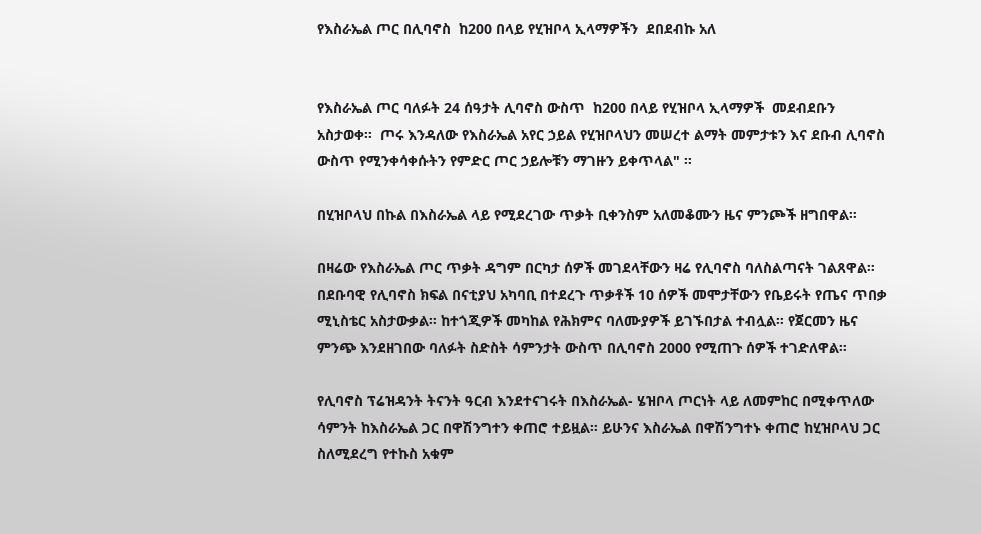የእስራኤል ጦር በሊባኖስ  ከ200 በላይ የሂዝቦላ ኢላማዎችን  ደበደብኩ አለ


የእስራኤል ጦር ባለፉት 24 ሰዓታት ሊባኖስ ውስጥ  ከ200 በላይ የሂዝቦላ ኢላማዎች  መደብደቡን አስታወቀ።  ጦሩ እንዳለው የእስራኤል አየር ኃይል የሂዝቦላህን መሠረተ ልማት መምታቱን እና ደቡብ ሊባኖስ ውስጥ የሚንቀሳቀሱትን የምድር ጦር ኃይሎቹን ማገዙን ይቀጥላል" ።

በሂዝቦላህ በኩል በእስራኤል ላይ የሚደረገው ጥቃት ቢቀንስም አለመቆሙን ዜና ምንጮች ዘግበዋል።

በዛሬው የእስራኤል ጦር ጥቃት ዳግም በርካታ ሰዎች መገደላቸውን ዛሬ የሊባኖስ ባለስልጣናት ገልጸዋል። በደቡባዊ የሊባኖስ ክፍል በናቲያህ አካባቢ በተደረጉ ጥቃቶች 10 ሰዎች መሞታቸውን የቤይሩት የጤና ጥበቃ ሚኒስቴር አስታውቃል። ከተጎጂዎች መካከል የሕክምና ባለሙያዎች ይገኙበታል ተብሏል። የጀርመን ዜና ምንጭ እንደዘገበው ባለፉት ስድስት ሳምንታት ውስጥ በሊባኖስ 2000 የሚጠጉ ሰዎች ተገድለዋል።

የሊባኖስ ፕሬዝዳንት ትናንት ዓርብ እንደተናገሩት በእስራኤል- ሄዝቦላ ጦርነት ላይ ለመምከር በሚቀጥለው ሳምንት ከእስራኤል ጋር በዋሽንግተን ቀጠሮ ተይዟል። ይሁንና እስራኤል በዋሽንግተኑ ቀጠሮ ከሂዝቦላህ ጋር ስለሚደረግ የተኩስ አቁም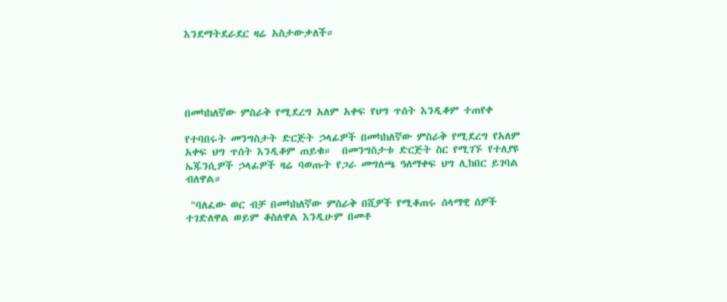እንደማትደራደር ዛሬ አስታውቃለች።





በመካከለኛው ምስራቅ የሚደረግ አለም አቀፍ የህግ ጥሰት እንዲቆም ተጠየቀ

የተባበሩት መንግስታት ድርጅት ኃላፊዎች በመካከለኛው ምስራቅ የሚደረግ የአለም አቀፍ ህግ ጥሰት እንዲቆም ጠይቁ።  በመንግስታቱ ድርጅት ስር የሚገኙ የተለያዩ  ኤጁንሲዎች ኃላፊዎች ዛሬ ባወጡት የጋራ መግለጫ ዓለማቀፍ ህግ ሊከበር ይገባል ብለዋል።

 "ባለፈው ወር ብቻ በመካከለኛው ምስራቅ በሺዎች የሚቆጠሩ ሰላማዊ ሰዎች ተገድለዋል ወይም ቆስለዋል እንዲሁም በመቶ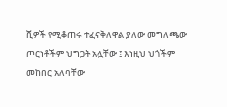ሺዎች የሚቆጠሩ ተፈናቅለዋል ያለው መግለጫው ጦርነቶችም ህግጋት አሏቸው ፤ እነዚህ ህጎችም መከበር አለባቸው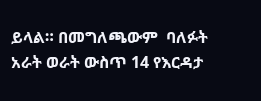ይላል። በመግለጫውም  ባለፉት አራት ወራት ውስጥ 14 የእርዳታ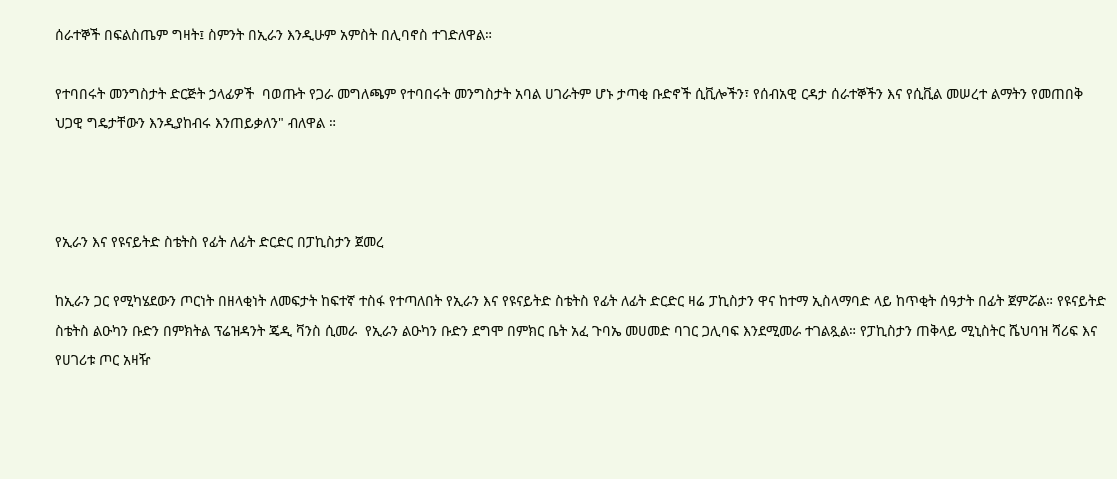ሰራተኞች በፍልስጤም ግዛት፤ ስምንት በኢራን እንዲሁም አምስት በሊባኖስ ተገድለዋል።

የተባበሩት መንግስታት ድርጅት ኃላፊዎች  ባወጡት የጋራ መግለጫም የተባበሩት መንግስታት አባል ሀገራትም ሆኑ ታጣቂ ቡድኖች ሲቪሎችን፣ የሰብአዊ ርዳታ ሰራተኞችን እና የሲቪል መሠረተ ልማትን የመጠበቅ ህጋዊ ግዴታቸውን እንዲያከብሩ እንጠይቃለን" ብለዋል ።



የኢራን እና የዩናይትድ ስቴትስ የፊት ለፊት ድርድር በፓኪስታን ጀመረ

ከኢራን ጋር የሚካሄደውን ጦርነት በዘላቂነት ለመፍታት ከፍተኛ ተስፋ የተጣለበት የኢራን እና የዩናይትድ ስቴትስ የፊት ለፊት ድርድር ዛሬ ፓኪስታን ዋና ከተማ ኢስላማባድ ላይ ከጥቂት ሰዓታት በፊት ጀምሯል። የዩናይትድ ስቴትስ ልዑካን ቡድን በምክትል ፕሬዝዳንት ጄዲ ቫንስ ሲመራ  የኢራን ልዑካን ቡድን ደግሞ በምክር ቤት አፈ ጉባኤ መሀመድ ባገር ጋሊባፍ እንደሚመራ ተገልጿል። የፓኪስታን ጠቅላይ ሚኒስትር ሼህባዝ ሻሪፍ እና የሀገሪቱ ጦር አዛዥ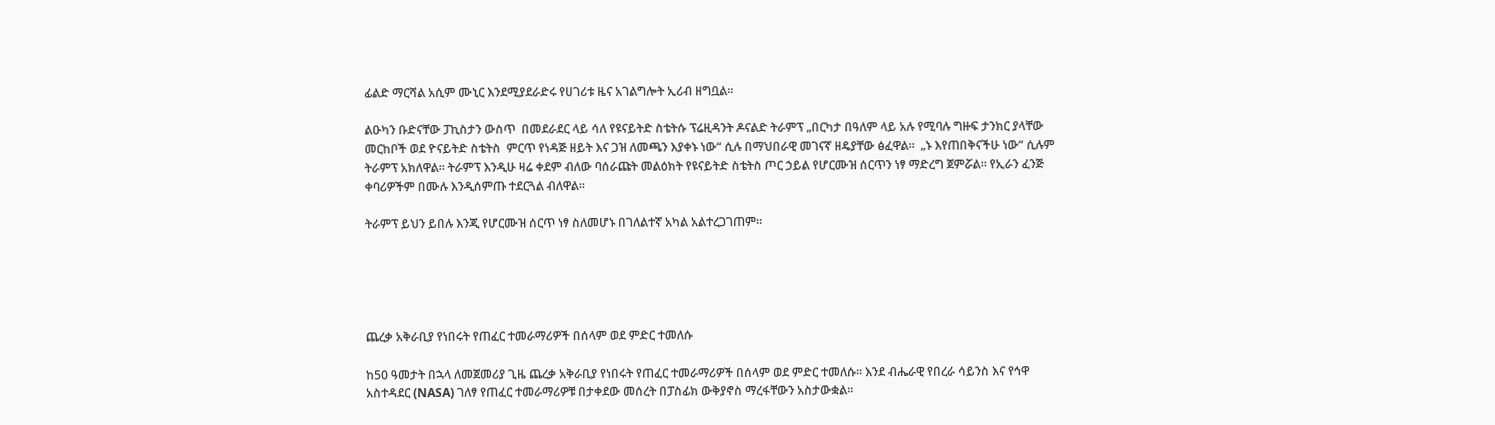ፊልድ ማርሻል አሲም ሙኒር እንደሚያደራድሩ የሀገሪቱ ዜና አገልግሎት ኢሪብ ዘግቧል።

ልዑካን ቡድናቸው ፓኪስታን ውስጥ  በመደራደር ላይ ሳለ የዩናይትድ ስቴትሱ ፕሬዚዳንት ዶናልድ ትራምፕ „በርካታ በዓለም ላይ አሉ የሚባሉ ግዙፍ ታንክር ያላቸው መርከቦች ወደ ዮናይትድ ስቴትስ  ምርጥ የነዳጅ ዘይት እና ጋዝ ለመጫን እያቀኑ ነው“ ሲሉ በማህበራዊ መገናኛ ዘዴያቸው ፅፈዋል።  „ኑ እየጠበቅናችሁ ነው“ ሲሉም ትራምፕ አክለዋል። ትራምፕ እንዲሁ ዛሬ ቀደም ብለው ባሰራጩት መልዕክት የዩናይትድ ስቴትስ ጦር ኃይል የሆርሙዝ ሰርጥን ነፃ ማድረግ ጀምሯል። የኢራን ፈንጅ ቀባሪዎችም በሙሉ እንዲሰምጡ ተደርጓል ብለዋል።

ትራምፕ ይህን ይበሉ እንጂ የሆርሙዝ ሰርጥ ነፃ ስለመሆኑ በገለልተኛ አካል አልተረጋገጠም።





ጨረቃ አቅራቢያ የነበሩት የጠፈር ተመራማሪዎች በሰላም ወደ ምድር ተመለሱ

ከ50 ዓመታት በኋላ ለመጀመሪያ ጊዜ ጨረቃ አቅራቢያ የነበሩት የጠፈር ተመራማሪዎች በሰላም ወደ ምድር ተመለሱ። እንደ ብሔራዊ የበረራ ሳይንስ እና የኅዋ አስተዳደር (NASA) ገለፃ የጠፈር ተመራማሪዎቹ በታቀደው መሰረት በፓስፊክ ውቅያኖስ ማረፋቸውን አስታውቋል።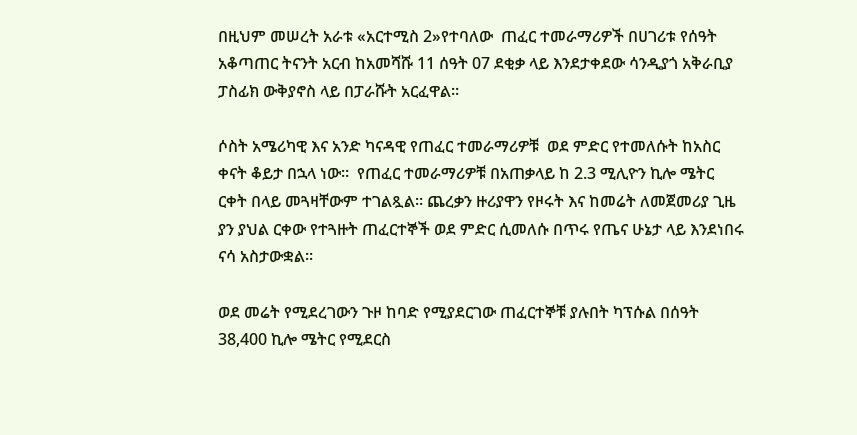በዚህም መሠረት አራቱ «አርተሚስ 2»የተባለው  ጠፈር ተመራማሪዎች በሀገሪቱ የሰዓት አቆጣጠር ትናንት አርብ ከአመሻሹ 11 ሰዓት 07 ደቂቃ ላይ እንደታቀደው ሳንዲያጎ አቅራቢያ ፓስፊክ ውቅያኖስ ላይ በፓራሹት አርፈዋል።

ሶስት አሜሪካዊ እና አንድ ካናዳዊ የጠፈር ተመራማሪዎቹ  ወደ ምድር የተመለሱት ከአስር ቀናት ቆይታ በኋላ ነው።  የጠፈር ተመራማሪዎቹ በአጠቃላይ ከ 2.3 ሚሊዮን ኪሎ ሜትር ርቀት በላይ መጓዛቸውም ተገልጿል። ጨረቃን ዙሪያዋን የዞሩት እና ከመሬት ለመጀመሪያ ጊዜ ያን ያህል ርቀው የተጓዙት ጠፈርተኞች ወደ ምድር ሲመለሱ በጥሩ የጤና ሁኔታ ላይ እንደነበሩ ናሳ አስታውቋል።

ወደ መሬት የሚደረገውን ጉዞ ከባድ የሚያደርገው ጠፈርተኞቹ ያሉበት ካፕሱል በሰዓት 38,400 ኪሎ ሜትር የሚደርስ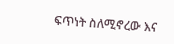ፍጥነት ስለሚኖረው እና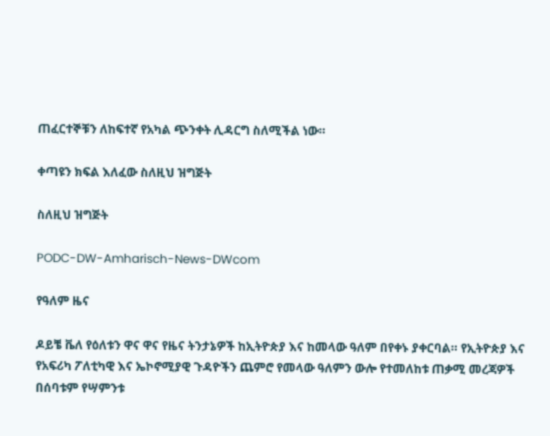ጠፈርተኞቹን ለከፍተኛ የአካል ጭንቀት ሊዳርግ ስለሚችል ነው።

ቀጣዩን ክፍል እለፈው ስለዚህ ዝግጅት

ስለዚህ ዝግጅት

PODC-DW-Amharisch-News-DWcom

የዓለም ዜና

ዶይቼ ቬለ የዕለቱን ዋና ዋና የዜና ትንታኔዎች ከኢትዮጵያ እና ከመላው ዓለም በየቀኑ ያቀርባል። የኢትዮጵያ እና የአፍሪካ ፖለቲካዊ እና ኤኮኖሚያዊ ጉዳዮችን ጨምሮ የመላው ዓለምን ውሎ የተመለከቱ ጠቃሚ መረጃዎች በሰባቱም የሣምንቱ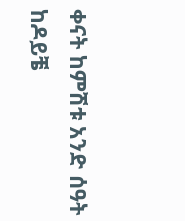ቀናት ከምሽቱ አንድ ሰዓት ከዶይቼ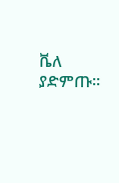ቬለ ያድምጡ።